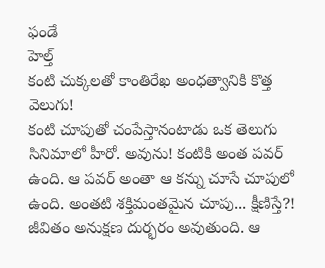ఫండే
హెల్త్
కంటి చుక్కలతో కాంతిరేఖ అంధత్వానికి కొత్త వెలుగు!
కంటి చూపుతో చంపేస్తానంటాడు ఒక తెలుగు సినిమాలో హీరో. అవును! కంటికి అంత పవర్ ఉంది. ఆ పవర్ అంతా ఆ కన్ను చూసే చూపులో ఉంది. అంతటి శక్తిమంతమైన చూపు... క్షీణిస్తే?! జీవితం అనుక్షణ దుర్భరం అవుతుంది. ఆ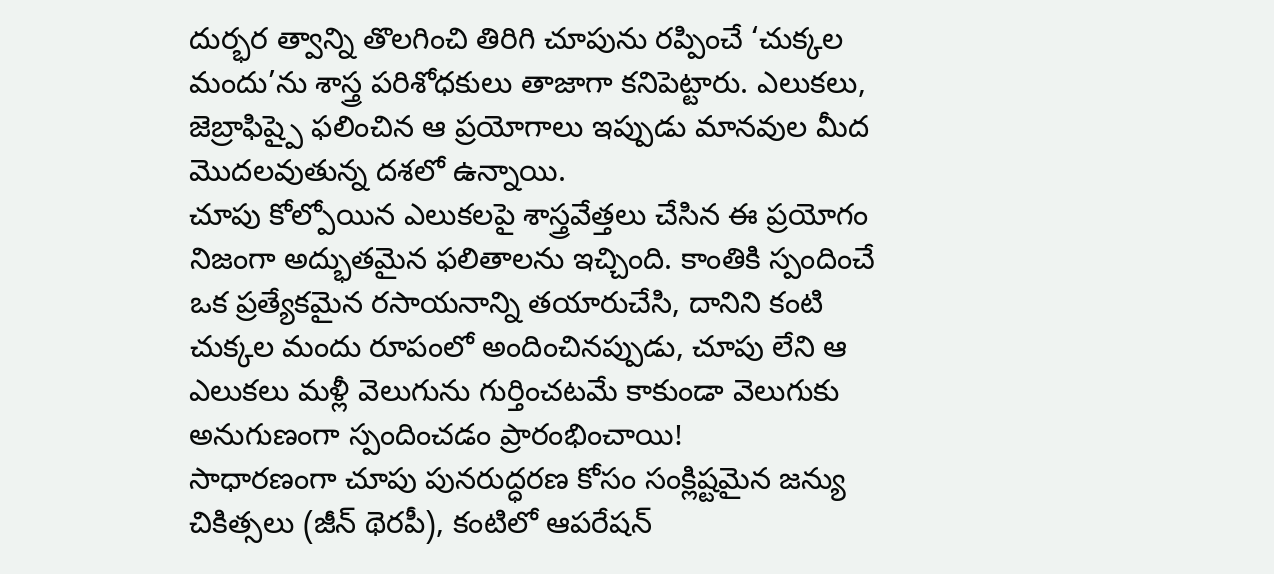దుర్భర త్వాన్ని తొలగించి తిరిగి చూపును రప్పించే ‘చుక్కల మందు’ను శాస్త్ర పరిశోధకులు తాజాగా కనిపెట్టారు. ఎలుకలు, జెబ్రాఫిష్పై ఫలించిన ఆ ప్రయోగాలు ఇప్పుడు మానవుల మీద మొదలవుతున్న దశలో ఉన్నాయి.
చూపు కోల్పోయిన ఎలుకలపై శాస్త్రవేత్తలు చేసిన ఈ ప్రయోగం నిజంగా అద్భుతమైన ఫలితాలను ఇచ్చింది. కాంతికి స్పందించే ఒక ప్రత్యేకమైన రసాయనాన్ని తయారుచేసి, దానిని కంటి చుక్కల మందు రూపంలో అందించినప్పుడు, చూపు లేని ఆ ఎలుకలు మళ్లీ వెలుగును గుర్తించటమే కాకుండా వెలుగుకు అనుగుణంగా స్పందించడం ప్రారంభించాయి!
సాధారణంగా చూపు పునరుద్ధరణ కోసం సంక్లిష్టమైన జన్యు చికిత్సలు (జీన్ థెరపీ), కంటిలో ఆపరేషన్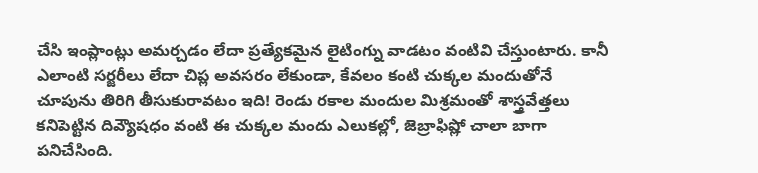చేసి ఇంప్లాంట్లు అమర్చడం లేదా ప్రత్యేకమైన లైటింగ్ను వాడటం వంటివి చేస్తుంటారు. కానీ ఎలాంటి సర్జరీలు లేదా చిప్ల అవసరం లేకుండా, కేవలం కంటి చుక్కల మందుతోనే చూపును తిరిగి తీసుకురావటం ఇది! రెండు రకాల మందుల మిశ్రమంతో శాస్త్రవేత్తలు కనిపెట్టిన దివ్యౌషధం వంటి ఈ చుక్కల మందు ఎలుకల్లో, జెబ్రాఫిష్లో చాలా బాగా పనిచేసింది.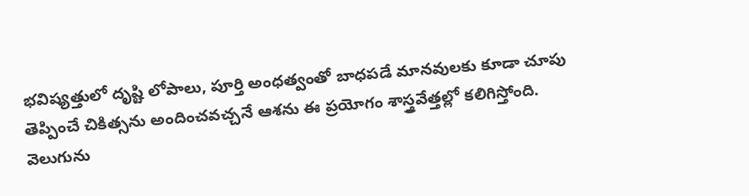భవిష్యత్తులో దృష్టి లోపాలు, పూర్తి అంధత్వంతో బాధపడే మానవులకు కూడా చూపు తెప్పించే చికిత్సను అందించవచ్చనే ఆశను ఈ ప్రయోగం శాస్త్రవేత్తల్లో కలిగిస్తోంది.
వెలుగును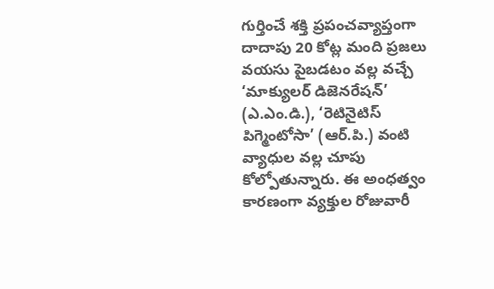గుర్తించే శక్తి ప్రపంచవ్యాప్తంగా దాదాపు 20 కోట్ల మంది ప్రజలు వయసు పైబడటం వల్ల వచ్చే ‘మాక్యులర్ డిజెనరేషన్’ (ఎ.ఎం.డి.), ‘రెటినైటిస్ పిగ్మెంటోసా’ (ఆర్.పి.) వంటి వ్యాధుల వల్ల చూపు కోల్పోతున్నారు. ఈ అంధత్వం కారణంగా వ్యక్తుల రోజువారీ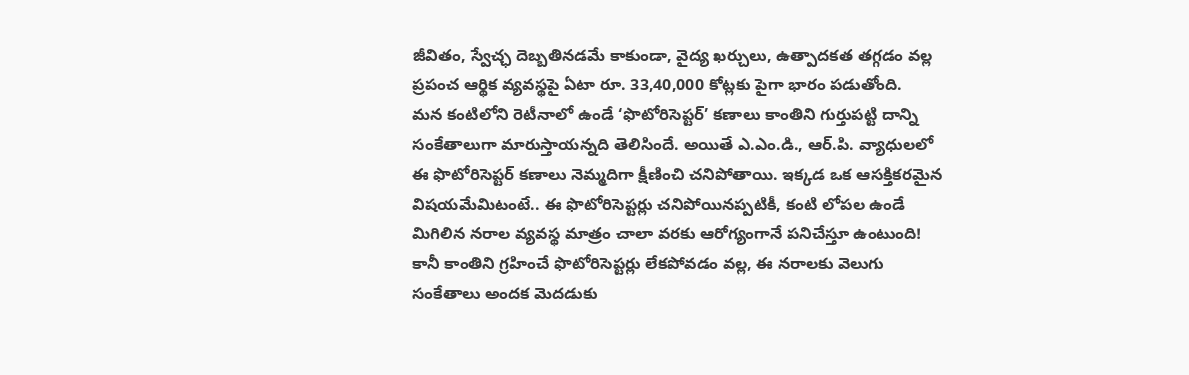జీవితం, స్వేచ్ఛ దెబ్బతినడమే కాకుండా, వైద్య ఖర్చులు, ఉత్పాదకత తగ్గడం వల్ల ప్రపంచ ఆర్థిక వ్యవస్థపై ఏటా రూ. 33,40,000 కోట్లకు పైగా భారం పడుతోంది.
మన కంటిలోని రెటీనాలో ఉండే ‘ఫొటోరిసెప్టర్’ కణాలు కాంతిని గుర్తుపట్టి దాన్ని సంకేతాలుగా మారుస్తాయన్నది తెలిసిందే. అయితే ఎ.ఎం.డి., ఆర్.పి. వ్యాధులలో ఈ ఫొటోరిసెప్టర్ కణాలు నెమ్మదిగా క్షీణించి చనిపోతాయి. ఇక్కడ ఒక ఆసక్తికరమైన విషయమేమిటంటే.. ఈ ఫొటోరిసెప్టర్లు చనిపోయినప్పటికీ, కంటి లోపల ఉండే మిగిలిన నరాల వ్యవస్థ మాత్రం చాలా వరకు ఆరోగ్యంగానే పనిచేస్తూ ఉంటుంది! కానీ కాంతిని గ్రహించే ఫొటోరిసెప్టర్లు లేకపోవడం వల్ల, ఈ నరాలకు వెలుగు సంకేతాలు అందక మెదడుకు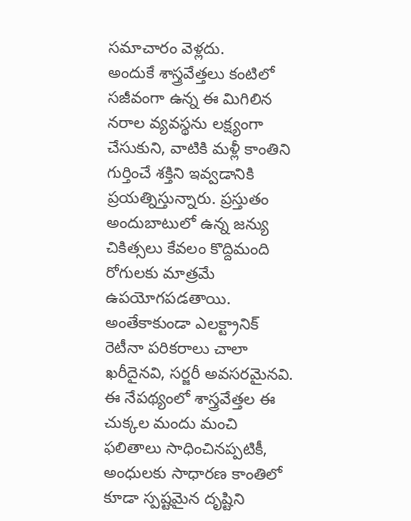సమాచారం వెళ్లదు.
అందుకే శాస్త్రవేత్తలు కంటిలో సజీవంగా ఉన్న ఈ మిగిలిన నరాల వ్యవస్థను లక్ష్యంగా చేసుకుని, వాటికి మళ్లీ కాంతిని గుర్తించే శక్తిని ఇవ్వడానికి ప్రయత్నిస్తున్నారు. ప్రస్తుతం అందుబాటులో ఉన్న జన్యు చికిత్సలు కేవలం కొద్దిమంది రోగులకు మాత్రమే ఉపయోగపడతాయి. అంతేకాకుండా ఎలక్ట్రానిక్ రెటీనా పరికరాలు చాలా ఖరీదైనవి, సర్జరీ అవసరమైనవి. ఈ నేపథ్యంలో శాస్త్రవేత్తల ఈ చుక్కల మందు మంచి ఫలితాలు సాధించినప్పటికీ, అంధులకు సాధారణ కాంతిలో కూడా స్పష్టమైన దృష్టిని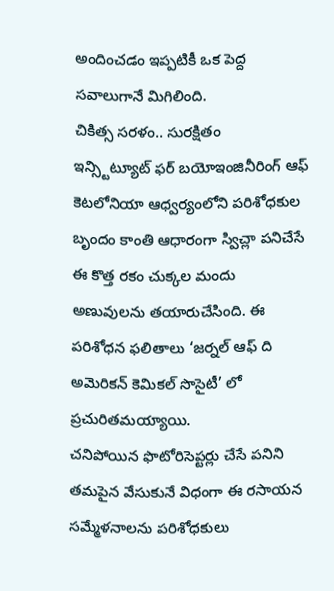అందించడం ఇప్పటికీ ఒక పెద్ద సవాలుగానే మిగిలింది.
చికిత్స సరళం.. సురక్షితం
ఇన్స్టిట్యూట్ ఫర్ బయోఇంజినీరింగ్ ఆఫ్ కెటలోనియా ఆధ్వర్యంలోని పరిశోధకుల బృందం కాంతి ఆధారంగా స్విచ్లా పనిచేసే ఈ కొత్త రకం చుక్కల మందు అణువులను తయారుచేసింది. ఈ పరిశోధన ఫలితాలు ‘జర్నల్ ఆఫ్ ది అమెరికన్ కెమికల్ సొసైటీ’ లో ప్రచురితమయ్యాయి.
చనిపోయిన ఫొటోరిసెప్టర్లు చేసే పనిని తమపైన వేసుకునే విధంగా ఈ రసాయన సమ్మేళనాలను పరిశోధకులు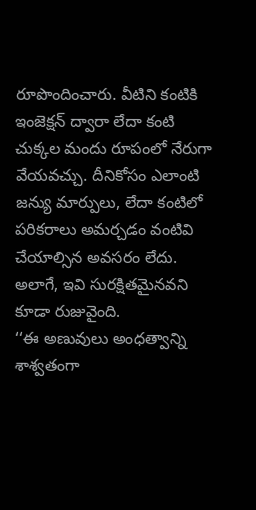రూపొందించారు. వీటిని కంటికి ఇంజెక్షన్ ద్వారా లేదా కంటి చుక్కల మందు రూపంలో నేరుగా వేయవచ్చు. దీనికోసం ఎలాంటి జన్యు మార్పులు, లేదా కంటిలో పరికరాలు అమర్చడం వంటివి చేయాల్సిన అవసరం లేదు. అలాగే, ఇవి సురక్షితమైనవని కూడా రుజువైంది.
‘‘ఈ అణువులు అంధత్వాన్ని శాశ్వతంగా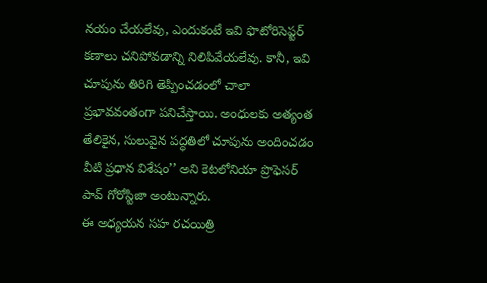నయం చేయలేవు, ఎందుకంటే ఇవి ఫొటోరిసెప్టర్ కణాలు చనిపోవడాన్ని నిలిపివేయలేవు. కానీ, ఇవి చూపును తిరిగి తెప్పించడంలో చాలా ప్రభావవంతంగా పనిచేస్తాయి. అంధులకు అత్యంత తేలికైన, సులువైన పద్ధతిలో చూపును అందించడం వీటి ప్రధాన విశేషం’’ అని కెటలోనియా ప్రొఫెసర్ పావ్ గోరోస్టిజా అంటున్నారు.
ఈ అధ్యయన సహ రచయిత్రి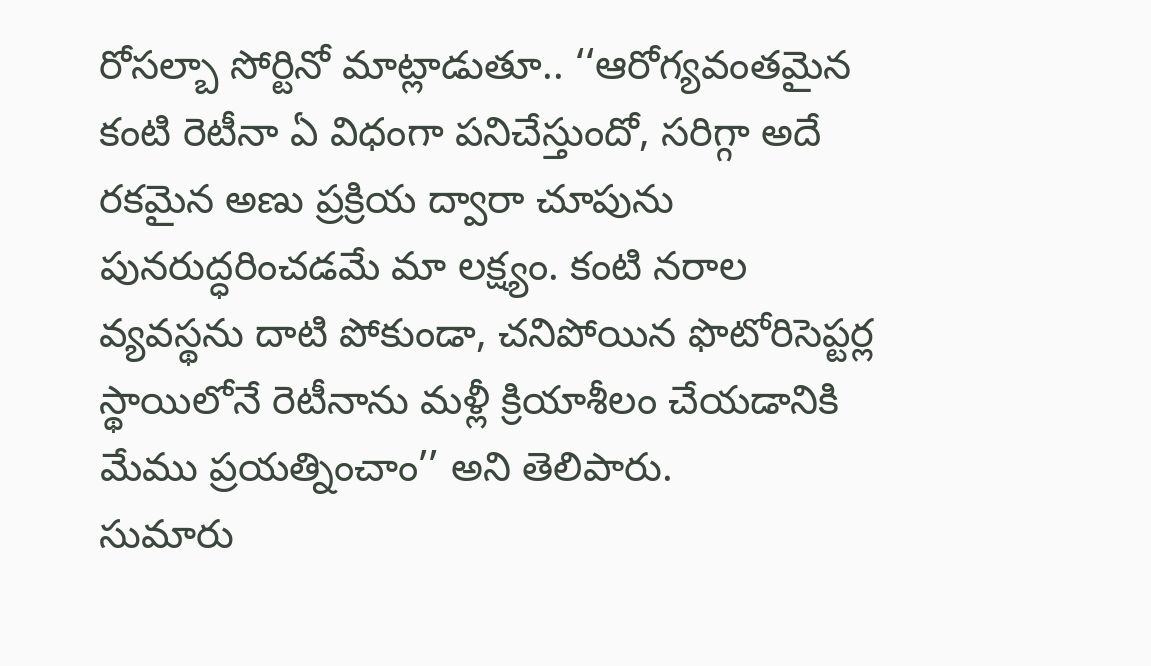రోసల్బా సోర్టినో మాట్లాడుతూ.. ‘‘ఆరోగ్యవంతమైన కంటి రెటీనా ఏ విధంగా పనిచేస్తుందో, సరిగ్గా అదే రకమైన అణు ప్రక్రియ ద్వారా చూపును పునరుద్ధరించడమే మా లక్ష్యం. కంటి నరాల వ్యవస్థను దాటి పోకుండా, చనిపోయిన ఫొటోరిసెప్టర్ల స్థాయిలోనే రెటీనాను మళ్లీ క్రియాశీలం చేయడానికి మేము ప్రయత్నించాం’’ అని తెలిపారు.
సుమారు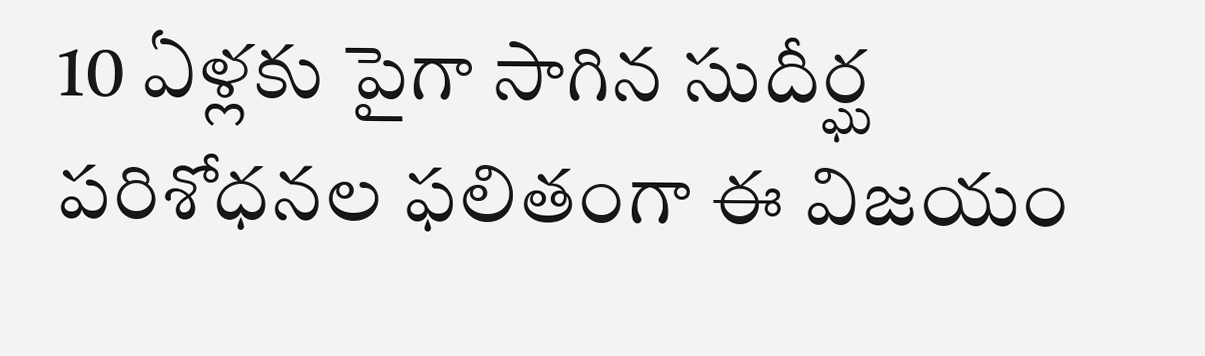10 ఏళ్లకు పైగా సాగిన సుదీర్ఘ పరిశోధనల ఫలితంగా ఈ విజయం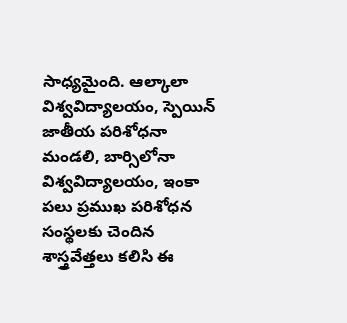సాధ్యమైంది. ఆల్కాలా విశ్వవిద్యాలయం, స్పెయిన్ జాతీయ పరిశోధనా మండలి, బార్సిలోనా విశ్వవిద్యాలయం, ఇంకా పలు ప్రముఖ పరిశోధన సంస్థలకు చెందిన శాస్త్రవేత్తలు కలిసి ఈ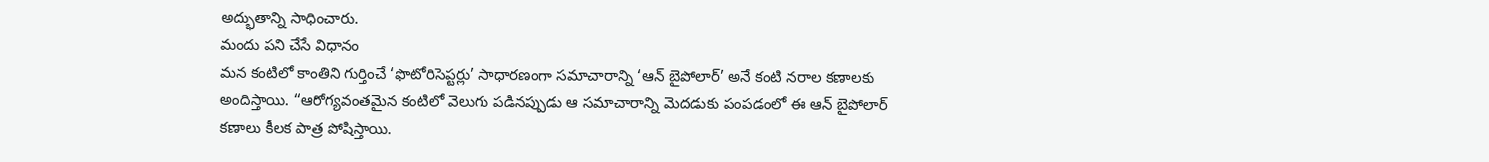అద్భుతాన్ని సాధించారు.
మందు పని చేసే విధానం
మన కంటిలో కాంతిని గుర్తించే ‘ఫొటోరిసెప్టర్లు’ సాధారణంగా సమాచారాన్ని ‘ఆన్ బైపోలార్’ అనే కంటి నరాల కణాలకు అందిస్తాయి. ‘‘ఆరోగ్యవంతమైన కంటిలో వెలుగు పడినప్పుడు ఆ సమాచారాన్ని మెదడుకు పంపడంలో ఈ ఆన్ బైపోలార్ కణాలు కీలక పాత్ర పోషిస్తాయి.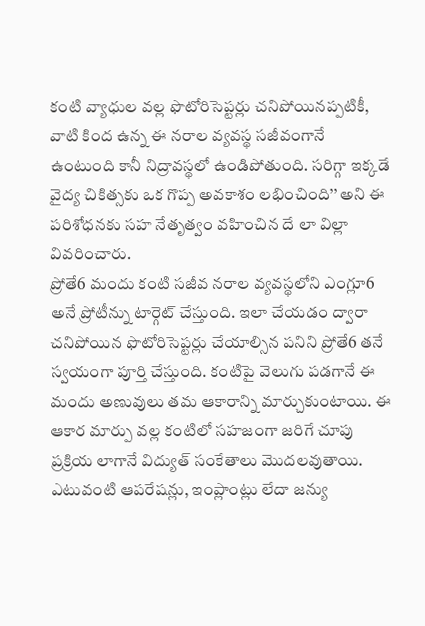కంటి వ్యాధుల వల్ల ఫొటోరిసెప్టర్లు చనిపోయినప్పటికీ, వాటి కింద ఉన్న ఈ నరాల వ్యవస్థ సజీవంగానే ఉంటుంది కానీ నిద్రావస్థలో ఉండిపోతుంది. సరిగ్గా ఇక్కడే వైద్య చికిత్సకు ఒక గొప్ప అవకాశం లభించింది’’ అని ఈ పరిశోధనకు సహ నేతృత్వం వహించిన దే లా విల్లా వివరించారు.
ప్రోతే6 మందు కంటి సజీవ నరాల వ్యవస్థలోని ఎంగ్లూ6 అనే ప్రోటీన్ను టార్గెట్ చేస్తుంది. ఇలా చేయడం ద్వారా చనిపోయిన ఫొటోరిసెప్టర్లు చేయాల్సిన పనిని ప్రోతే6 తనే స్వయంగా పూర్తి చేస్తుంది. కంటిపై వెలుగు పడగానే ఈ మందు అణువులు తమ ఆకారాన్ని మార్చుకుంటాయి. ఈ ఆకార మార్పు వల్ల కంటిలో సహజంగా జరిగే చూపు ప్రక్రియ లాగానే విద్యుత్ సంకేతాలు మొదలవుతాయి. ఎటువంటి ఆపరేషన్లు, ఇంప్లాంట్లు లేదా జన్యు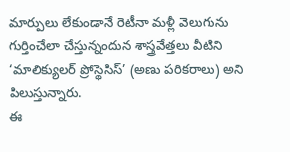మార్పులు లేకుండానే రెటీనా మళ్లీ వెలుగును గుర్తించేలా చేస్తున్నందున శాస్త్రవేత్తలు వీటిని ‘మాలిక్యులర్ ప్రోస్థెసిస్’ (అణు పరికరాలు) అని పిలుస్తున్నారు.
ఈ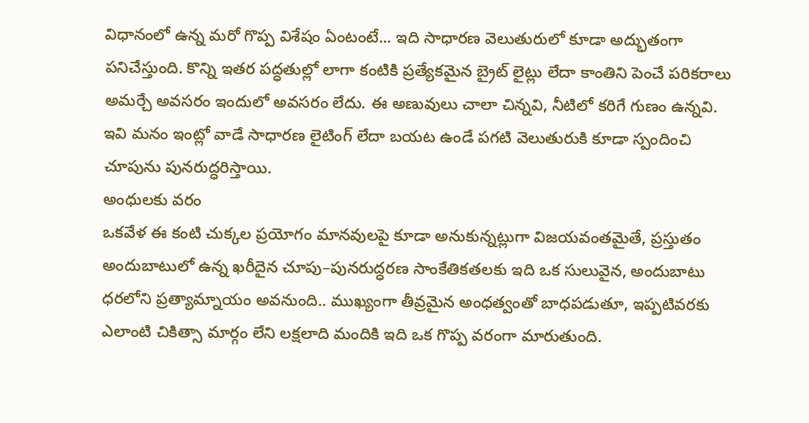విధానంలో ఉన్న మరో గొప్ప విశేషం ఏంటంటే... ఇది సాధారణ వెలుతురులో కూడా అద్భుతంగా పనిచేస్తుంది. కొన్ని ఇతర పద్ధతుల్లో లాగా కంటికి ప్రత్యేకమైన బ్రైట్ లైట్లు లేదా కాంతిని పెంచే పరికరాలు అమర్చే అవసరం ఇందులో అవసరం లేదు. ఈ అణువులు చాలా చిన్నవి, నీటిలో కరిగే గుణం ఉన్నవి. ఇవి మనం ఇంట్లో వాడే సాధారణ లైటింగ్ లేదా బయట ఉండే పగటి వెలుతురుకి కూడా స్పందించి చూపును పునరుద్ధరిస్తాయి.
అంధులకు వరం
ఒకవేళ ఈ కంటి చుక్కల ప్రయోగం మానవులపై కూడా అనుకున్నట్లుగా విజయవంతమైతే, ప్రస్తుతం అందుబాటులో ఉన్న ఖరీదైన చూపు–పునరుద్ధరణ సాంకేతికతలకు ఇది ఒక సులువైన, అందుబాటు ధరలోని ప్రత్యామ్నాయం అవనుంది.. ముఖ్యంగా తీవ్రమైన అంధత్వంతో బాధపడుతూ, ఇప్పటివరకు ఎలాంటి చికిత్సా మార్గం లేని లక్షలాది మందికి ఇది ఒక గొప్ప వరంగా మారుతుంది.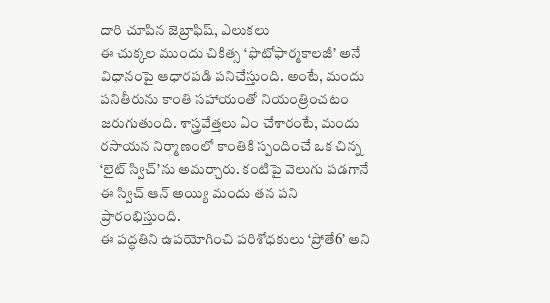దారి చూపిన జెబ్రాఫిష్, ఎలుకలు
ఈ చుక్కల ముందు చికిత్స ‘ఫొటోఫార్మకాలజీ’ అనే విధానంపై ఆధారపడి పనిచేస్తుంది. అంటే, మందు పనితీరును కాంతి సహాయంతో నియంత్రించటం జరుగుతుంది. శాస్త్రవేత్తలు ఏం చేశారంటే, మందు రసాయన నిర్మాణంలో కాంతికి స్పందించే ఒక చిన్న ‘లైట్ స్విచ్’ను అమర్చారు. కంటిపై వెలుగు పడగానే ఈ స్విచ్ ఆన్ అయ్యి మందు తన పని ప్రారంభిస్తుంది.
ఈ పద్ధతిని ఉపయోగించి పరిశోధకులు ‘ప్రోతే6’ అని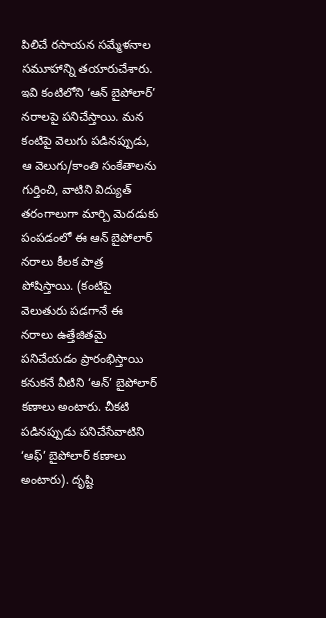పిలిచే రసాయన సమ్మేళనాల సమూహాన్ని తయారుచేశారు. ఇవి కంటిలోని ‘ఆన్ బైపోలార్’ నరాలపై పనిచేస్తాయి. మన కంటిపై వెలుగు పడినప్పుడు, ఆ వెలుగు/కాంతి సంకేతాలను గుర్తించి, వాటిని విద్యుత్ తరంగాలుగా మార్చి మెదడుకు పంపడంలో ఈ ఆన్ బైపోలార్ నరాలు కీలక పాత్ర పోషిస్తాయి. (కంటిపై వెలుతురు పడగానే ఈ నరాలు ఉత్తేజితమై పనిచేయడం ప్రారంభిస్తాయి కనుకనే వీటిని ‘ఆన్’ బైపోలార్ కణాలు అంటారు. చీకటి పడినప్పుడు పనిచేసేవాటిని ‘ఆఫ్’ బైపోలార్ కణాలు అంటారు). దృష్టి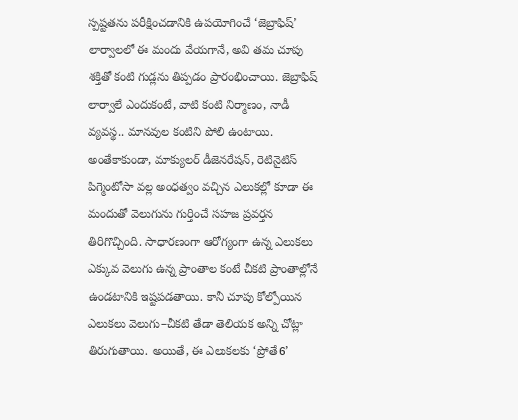స్పష్టతను పరీక్షించడానికి ఉపయోగించే ‘జెబ్రాఫిష్’ లార్వాలలో ఈ మందు వేయగానే, అవి తమ చూపు శక్తితో కంటి గుడ్లను తిప్పడం ప్రారంభించాయి. జెబ్రాఫిష్ లార్వాలే ఎందుకంటే, వాటి కంటి నిర్మాణం, నాడీ వ్యవస్థ.. మానవుల కంటిని పోలి ఉంటాయి.
అంతేకాకుండా, మాక్యులర్ డీజెనరేషన్, రెటినైటిస్ పిగ్మెంటోసా వల్ల అంధత్వం వచ్చిన ఎలుకల్లో కూడా ఈ మందుతో వెలుగును గుర్తించే సహజ ప్రవర్తన తిరిగొచ్చింది. సాధారణంగా ఆరోగ్యంగా ఉన్న ఎలుకలు ఎక్కువ వెలుగు ఉన్న ప్రాంతాల కంటే చీకటి ప్రాంతాల్లోనే ఉండటానికి ఇష్టపడతాయి. కానీ చూపు కోల్పోయిన ఎలుకలు వెలుగు–చీకటి తేడా తెలియక అన్ని చోట్లా తిరుగుతాయి. అయితే, ఈ ఎలుకలకు ‘ప్రోతే6’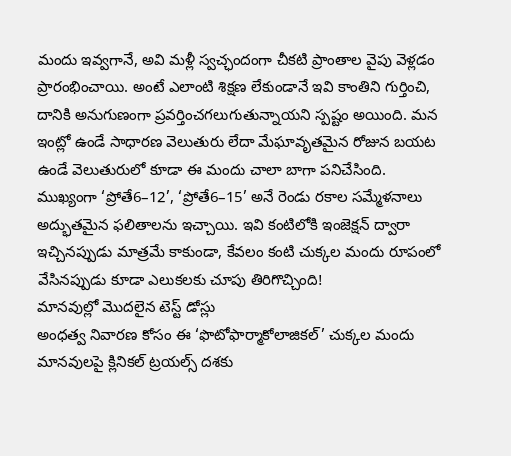మందు ఇవ్వగానే, అవి మళ్లీ స్వచ్ఛందంగా చీకటి ప్రాంతాల వైపు వెళ్లడం ప్రారంభించాయి. అంటే ఎలాంటి శిక్షణ లేకుండానే ఇవి కాంతిని గుర్తించి, దానికి అనుగుణంగా ప్రవర్తించగలుగుతున్నాయని స్పష్టం అయింది. మన ఇంట్లో ఉండే సాధారణ వెలుతురు లేదా మేఘావృతమైన రోజున బయట ఉండే వెలుతురులో కూడా ఈ మందు చాలా బాగా పనిచేసింది.
ముఖ్యంగా ‘ప్రోతే6–12’, ‘ప్రోతే6–15’ అనే రెండు రకాల సమ్మేళనాలు అద్భుతమైన ఫలితాలను ఇచ్చాయి. ఇవి కంటిలోకి ఇంజెక్షన్ ద్వారా ఇచ్చినప్పుడు మాత్రమే కాకుండా, కేవలం కంటి చుక్కల మందు రూపంలో వేసినప్పుడు కూడా ఎలుకలకు చూపు తిరిగొచ్చింది!
మానవుల్లో మొదలైన టెస్ట్ డోస్లు
అంధత్వ నివారణ కోసం ఈ ‘ఫొటోఫార్మాకోలాజికల్’ చుక్కల మందు మానవులపై క్లినికల్ ట్రయల్స్ దశకు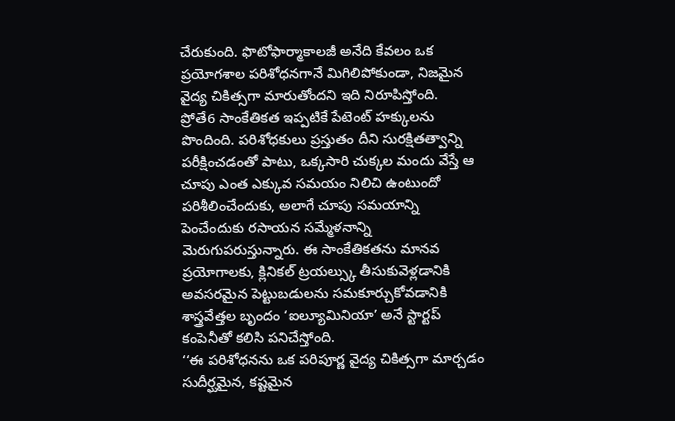చేరుకుంది. ఫొటోఫార్మాకాలజీ అనేది కేవలం ఒక ప్రయోగశాల పరిశోధనగానే మిగిలిపోకుండా, నిజమైన వైద్య చికిత్సగా మారుతోందని ఇది నిరూపిస్తోంది.
ప్రోతే6 సాంకేతికత ఇప్పటికే పేటెంట్ హక్కులను పొందింది. పరిశోధకులు ప్రస్తుతం దీని సురక్షితత్వాన్ని పరీక్షించడంతో పాటు, ఒక్కసారి చుక్కల మందు వేస్తే ఆ చూపు ఎంత ఎక్కువ సమయం నిలిచి ఉంటుందో పరిశీలించేందుకు, అలాగే చూపు సమయాన్ని పెంచేందుకు రసాయన సమ్మేళనాన్ని మెరుగుపరుస్తున్నారు. ఈ సాంకేతికతను మానవ ప్రయోగాలకు, క్లినికల్ ట్రయల్స్కు తీసుకువెళ్లడానికి అవసరమైన పెట్టుబడులను సమకూర్చుకోవడానికి శాస్త్రవేత్తల బృందం ‘ఐల్యూమినియా’ అనే స్టార్టప్ కంపెనీతో కలిసి పనిచేస్తోంది.
‘‘ఈ పరిశోధనను ఒక పరిపూర్ణ వైద్య చికిత్సగా మార్చడం సుదీర్ఘమైన, కష్టమైన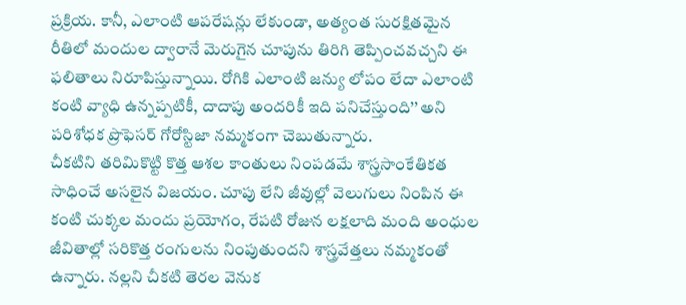ప్రక్రియ. కానీ, ఎలాంటి ఆపరేషన్లు లేకుండా, అత్యంత సురక్షితమైన రీతిలో మందుల ద్వారానే మెరుగైన చూపును తిరిగి తెప్పించవచ్చని ఈ ఫలితాలు నిరూపిస్తున్నాయి. రోగికి ఎలాంటి జన్యు లోపం లేదా ఎలాంటి కంటి వ్యాధి ఉన్నప్పటికీ, దాదాపు అందరికీ ఇది పనిచేస్తుంది’’ అని పరిశోధక ప్రొఫెసర్ గోరోస్టిజా నమ్మకంగా చెబుతున్నారు.
చీకటిని తరిమికొట్టి కొత్త ఆశల కాంతులు నింపడమే శాస్త్రసాంకేతికత సాధించే అసలైన విజయం. చూపు లేని జీవుల్లో వెలుగులు నింపిన ఈ కంటి చుక్కల మందు ప్రయోగం, రేపటి రోజున లక్షలాది మంది అంధుల జీవితాల్లో సరికొత్త రంగులను నింపుతుందని శాస్త్రవేత్తలు నమ్మకంతో ఉన్నారు. నల్లని చీకటి తెరల వెనుక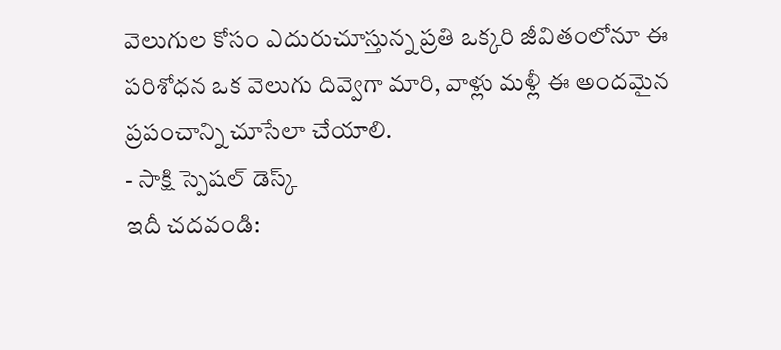వెలుగుల కోసం ఎదురుచూస్తున్న ప్రతి ఒక్కరి జీవితంలోనూ ఈ పరిశోధన ఒక వెలుగు దివ్వెగా మారి, వాళ్లు మళ్లీ ఈ అందమైన ప్రపంచాన్ని చూసేలా చేయాలి.
- సాక్షి స్పెషల్ డెస్క్
ఇదీ చదవండి: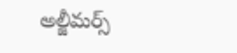అల్జీమర్స్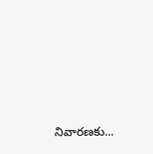నివారణకు...